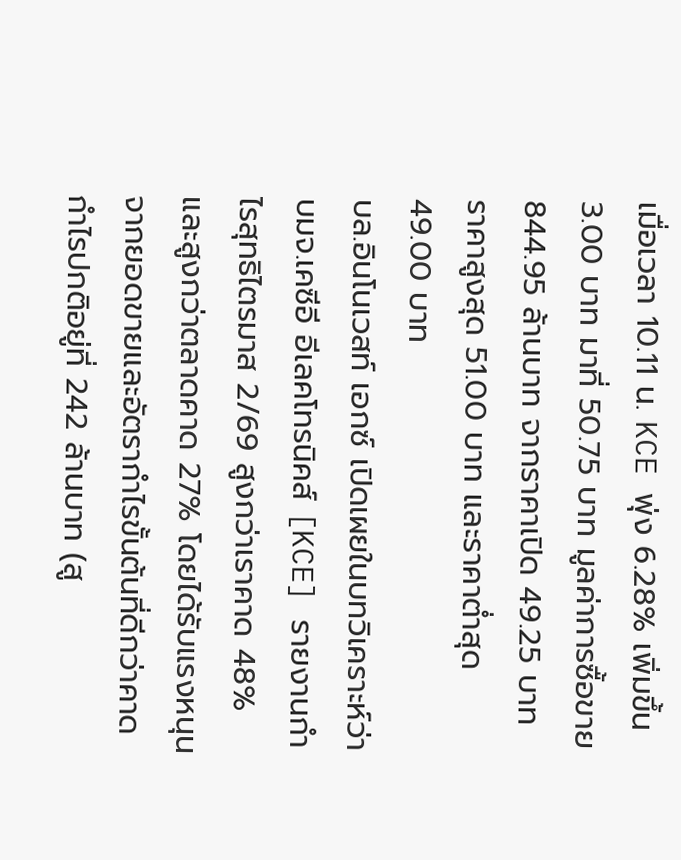เมื่อเวลา 10.11 น. KCE พุ่ง 6.28% เพิ่มขึ้น 3.00 บาท มาที่ 50.75 บาท มูลค่าการซื้อขาย 844.95 ล้านบาท จากราคาเปิด 49.25 บาท ราคาสูงสุด 51.00 บาท และราคาต่ำสุด 49.00 บาท
บล.อินโนเวสท์ เอกซ์ เปิดเผยในบทวิเคราะห์ว่า บมจ.เคซีอี อีเลคโทรนิคส์ [KCE] รายงานกำไรสุทธิไตรมาส 2/69 สูงกว่าเราคาด 48% และสูงกว่าตลาดคาด 27% โดยได้รับแรงหนุนจากยอดขายและอัตรากำไรขั้นต้นที่ดีกว่าคาด กำไรปกติอยู่ที่ 242 ล้านบาท (สู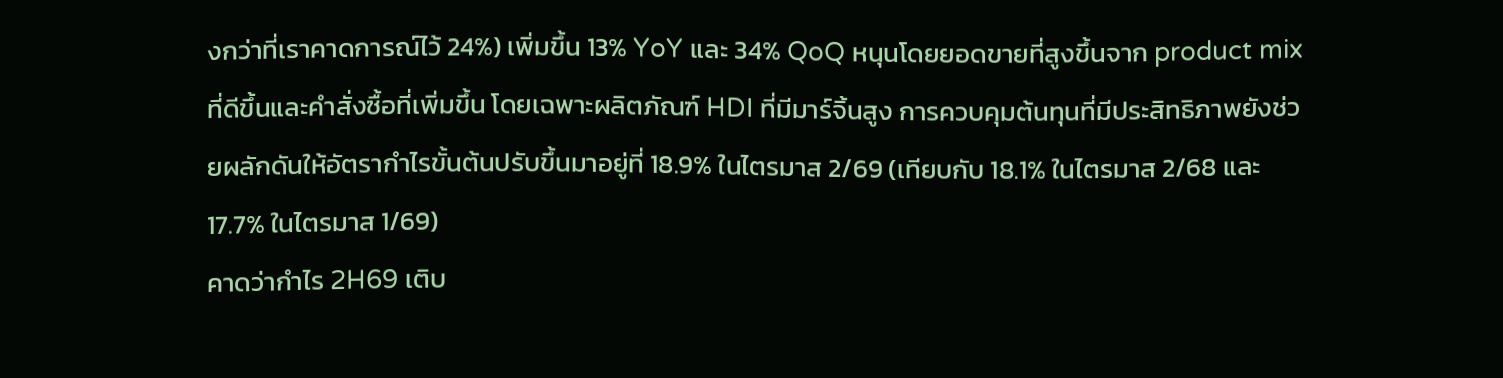งกว่าที่เราคาดการณ์ไว้ 24%) เพิ่มขึ้น 13% YoY และ 34% QoQ หนุนโดยยอดขายที่สูงขึ้นจาก product mix ที่ดีขึ้นและคำสั่งซื้อที่เพิ่มขึ้น โดยเฉพาะผลิตภัณฑ์ HDI ที่มีมาร์จิ้นสูง การควบคุมต้นทุนที่มีประสิทธิภาพยังช่วยผลักดันให้อัตรากำไรขั้นต้นปรับขึ้นมาอยู่ที่ 18.9% ในไตรมาส 2/69 (เทียบกับ 18.1% ในไตรมาส 2/68 และ 17.7% ในไตรมาส 1/69)
คาดว่ากำไร 2H69 เติบ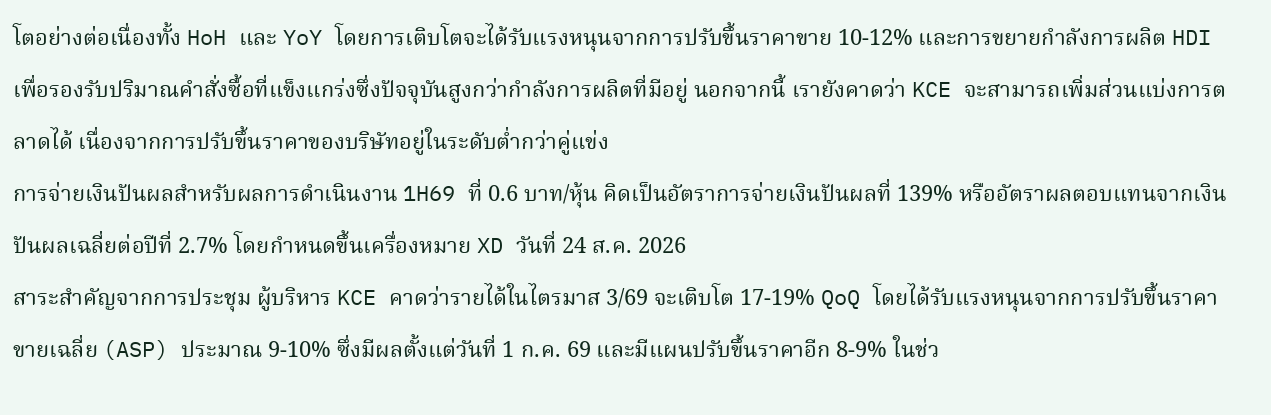โตอย่างต่อเนื่องทั้ง HoH และ YoY โดยการเติบโตจะได้รับแรงหนุนจากการปรับขึ้นราคาขาย 10-12% และการขยายกำลังการผลิต HDI เพื่อรองรับปริมาณคำสั่งซื้อที่แข็งแกร่งซึ่งปัจจุบันสูงกว่ากำลังการผลิตที่มีอยู่ นอกจากนี้ เรายังคาดว่า KCE จะสามารถเพิ่มส่วนแบ่งการตลาดได้ เนื่องจากการปรับขึ้นราคาของบริษัทอยู่ในระดับต่ำกว่าคู่แข่ง
การจ่ายเงินปันผลสำหรับผลการดำเนินงาน 1H69 ที่ 0.6 บาท/หุ้น คิดเป็นอัตราการจ่ายเงินปันผลที่ 139% หรืออัตราผลตอบแทนจากเงินปันผลเฉลี่ยต่อปีที่ 2.7% โดยกำหนดขึ้นเครื่องหมาย XD วันที่ 24 ส.ค. 2026
สาระสำคัญจากการประชุม ผู้บริหาร KCE คาดว่ารายได้ในไตรมาส 3/69 จะเติบโต 17-19% QoQ โดยได้รับแรงหนุนจากการปรับขึ้นราคาขายเฉลี่ย (ASP) ประมาณ 9-10% ซึ่งมีผลตั้งแต่วันที่ 1 ก.ค. 69 และมีแผนปรับขึ้นราคาอีก 8-9% ในช่ว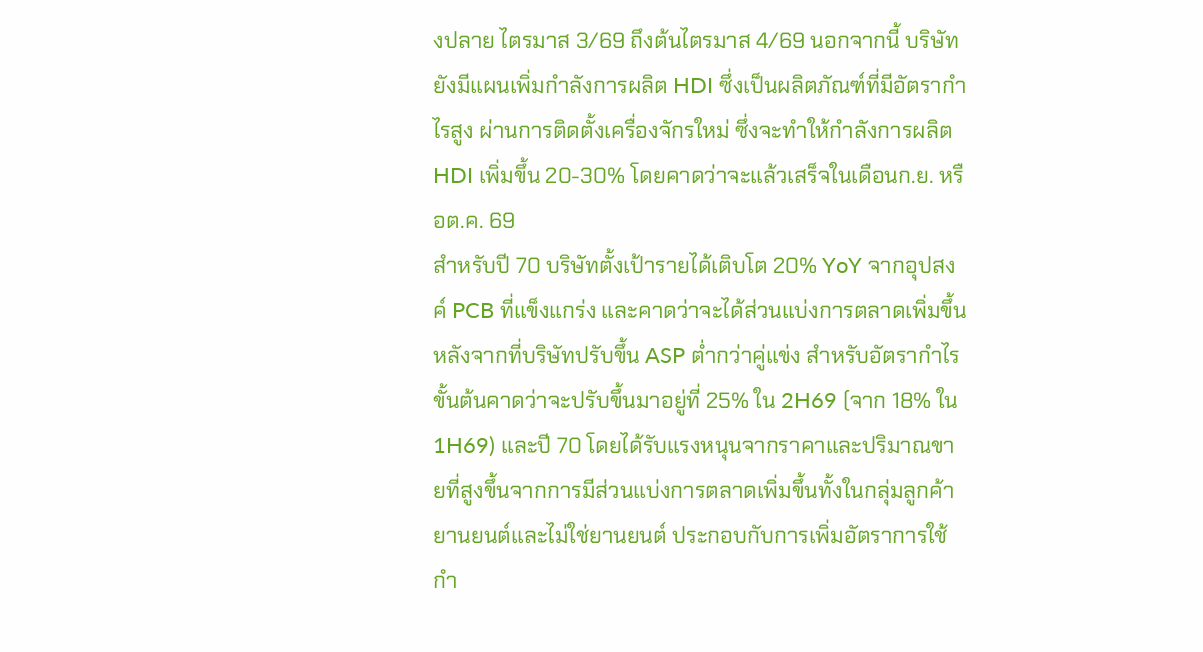งปลาย ไตรมาส 3/69 ถึงต้นไตรมาส 4/69 นอกจากนี้ บริษัทยังมีแผนเพิ่มกำลังการผลิต HDI ซึ่งเป็นผลิตภัณฑ์ที่มีอัตรากำไรสูง ผ่านการติดตั้งเครื่องจักรใหม่ ซึ่งจะทำให้กำลังการผลิต HDI เพิ่มขึ้น 20-30% โดยคาดว่าจะแล้วเสร็จในเดือนก.ย. หรือต.ค. 69
สำหรับปี 70 บริษัทตั้งเป้ารายได้เติบโต 20% YoY จากอุปสงค์ PCB ที่แข็งแกร่ง และคาดว่าจะได้ส่วนแบ่งการตลาดเพิ่มขึ้น หลังจากที่บริษัทปรับขึ้น ASP ต่ำกว่าคู่แข่ง สำหรับอัตรากำไรขั้นต้นคาดว่าจะปรับขึ้นมาอยู่ที่ 25% ใน 2H69 (จาก 18% ใน 1H69) และปี 70 โดยได้รับแรงหนุนจากราคาและปริมาณขายที่สูงขึ้นจากการมีส่วนแบ่งการตลาดเพิ่มขึ้นทั้งในกลุ่มลูกค้ายานยนต์และไม่ใช่ยานยนต์ ประกอบกับการเพิ่มอัตราการใช้กำ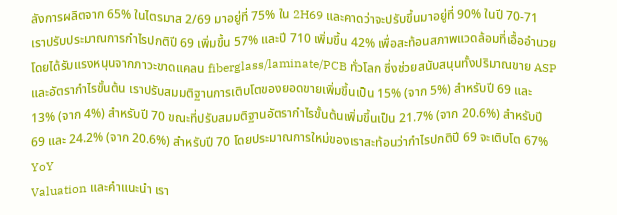ลังการผลิตจาก 65% ในไตรมาส 2/69 มาอยู่ที่ 75% ใน 2H69 และคาดว่าจะปรับขึ้นมาอยู่ที่ 90% ในปี 70-71
เราปรับประมาณการกำไรปกติปี 69 เพิ่มขึ้น 57% และปี 710 เพิ่มขึ้น 42% เพื่อสะท้อนสภาพแวดล้อมที่เอื้ออำนวยโดยได้รับแรงหนุนจากภาวะขาดแคลน fiberglass/laminate/PCB ทั่วโลก ซึ่งช่วยสนับสนุนทั้งปริมาณขาย ASP และอัตรากำไรขั้นต้น เราปรับสมมติฐานการเติบโตของยอดขายเพิ่มขึ้นเป็น 15% (จาก 5%) สำหรับปี 69 และ 13% (จาก 4%) สำหรับปี 70 ขณะที่ปรับสมมติฐานอัตรากำไรขั้นต้นเพิ่มขึ้นเป็น 21.7% (จาก 20.6%) สำหรับปี 69 และ 24.2% (จาก 20.6%) สำหรับปี 70 โดยประมาณการใหม่ของเราสะท้อนว่ากำไรปกติปี 69 จะเติบโต 67% YoY
Valuation และคำแนะนำ เรา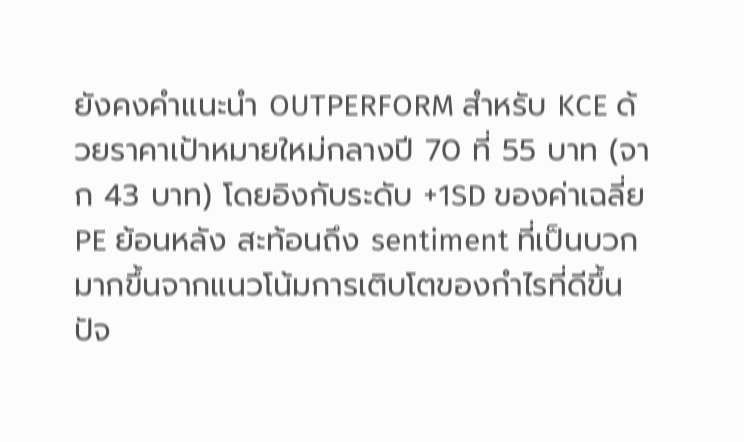ยังคงคำแนะนำ OUTPERFORM สำหรับ KCE ด้วยราคาเป้าหมายใหม่กลางปี 70 ที่ 55 บาท (จาก 43 บาท) โดยอิงกับระดับ +1SD ของค่าเฉลี่ย PE ย้อนหลัง สะท้อนถึง sentiment ที่เป็นบวกมากขึ้นจากแนวโน้มการเติบโตของกำไรที่ดีขึ้น
ปัจ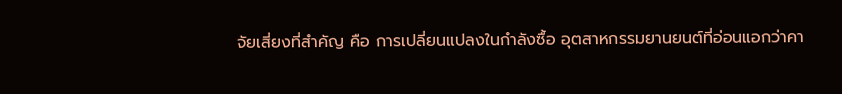จัยเสี่ยงที่สำคัญ คือ การเปลี่ยนแปลงในกำลังซื้อ อุตสาหกรรมยานยนต์ที่อ่อนแอกว่าคา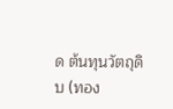ด ต้นทุนวัตถุดิบ (ทอง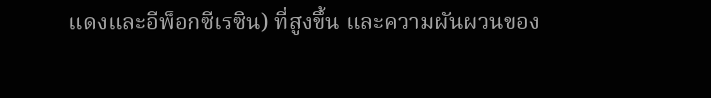แดงและอีพ็อกซีเรซิน) ที่สูงขึ้น และความผันผวนของ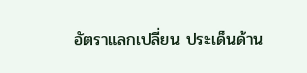อัตราแลกเปลี่ยน ประเด็นด้าน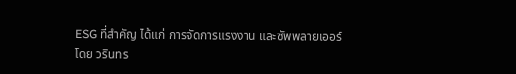ESG ที่สำคัญ ได้แก่ การจัดการแรงงาน และซัพพลายเออร์
โดย วรินทร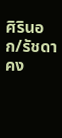ศิรินอก/รัชดา คง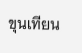ขุนเทียน